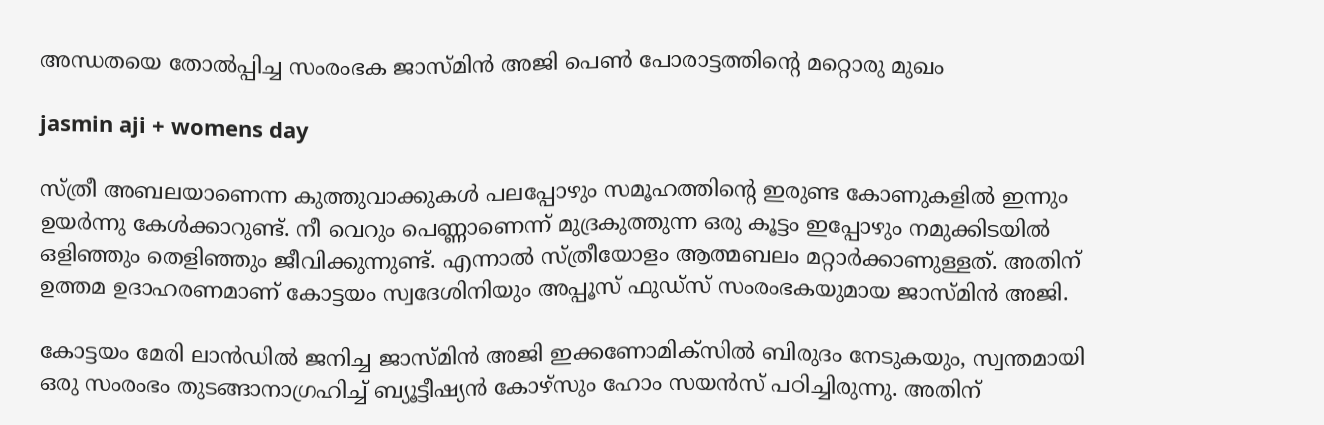അന്ധതയെ തോൽപ്പിച്ച സംരംഭക ജാസ്മിൻ അജി പെൺ പോരാട്ടത്തിന്റെ മറ്റൊരു മുഖം

jasmin aji + womens day

സ്ത്രീ അബലയാണെന്ന കുത്തുവാക്കുകൾ പലപ്പോഴും സമൂഹത്തിന്റെ ഇരുണ്ട കോണുകളിൽ ഇന്നും ഉയർന്നു കേൾക്കാറുണ്ട്. നീ വെറും പെണ്ണാണെന്ന് മുദ്രകുത്തുന്ന ഒരു കൂട്ടം ഇപ്പോഴും നമുക്കിടയിൽ ഒളിഞ്ഞും തെളിഞ്ഞും ജീവിക്കുന്നുണ്ട്. എന്നാൽ സ്ത്രീയോളം ആത്മബലം മറ്റാർക്കാണുള്ളത്. അതിന് ഉത്തമ ഉദാഹരണമാണ് കോട്ടയം സ്വദേശിനിയും അപ്പൂസ് ഫുഡ്സ് സംരംഭകയുമായ ജാസ്മിൻ അജി.

കോട്ടയം മേരി ലാൻഡിൽ ജനിച്ച ജാസ്മിൻ അജി ഇക്കണോമിക്സിൽ ബിരുദം നേടുകയും, സ്വന്തമായി ഒരു സംരംഭം തുടങ്ങാനാഗ്രഹിച്ച് ബ്യൂട്ടീഷ്യൻ കോഴ്സും ഹോം സയൻസ് പഠിച്ചിരുന്നു. അതിന്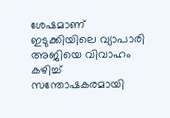ശേഷമാണ് ഇടുക്കിയിലെ വ്യാപാരി അജിയെ വിവാഹം കഴിച്ച് സന്തോഷകരമായി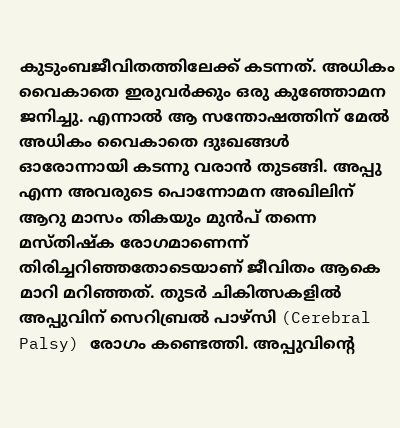കുടുംബജീവിതത്തിലേക്ക് കടന്നത്. അധികം വൈകാതെ ഇരുവർക്കും ഒരു കുഞ്ഞോമന ജനിച്ചു. എന്നാൽ ആ സന്തോഷത്തിന് മേൽ അധികം വൈകാതെ ദുഃഖങ്ങൾ ഓരോന്നായി കടന്നു വരാൻ തുടങ്ങി. അപ്പു എന്ന അവരുടെ പൊന്നോമന അഖിലിന് ആറു മാസം തികയും മുൻപ് തന്നെ മസ്തിഷ്ക രോഗമാണെന്ന് തിരിച്ചറിഞ്ഞതോടെയാണ് ജീവിതം ആകെ മാറി മറിഞ്ഞത്. തുടർ ചികിത്സകളിൽ അപ്പുവിന് സെറിബ്രൽ പാഴ്സി (Cerebral Palsy) രോഗം കണ്ടെത്തി. അപ്പുവിന്റെ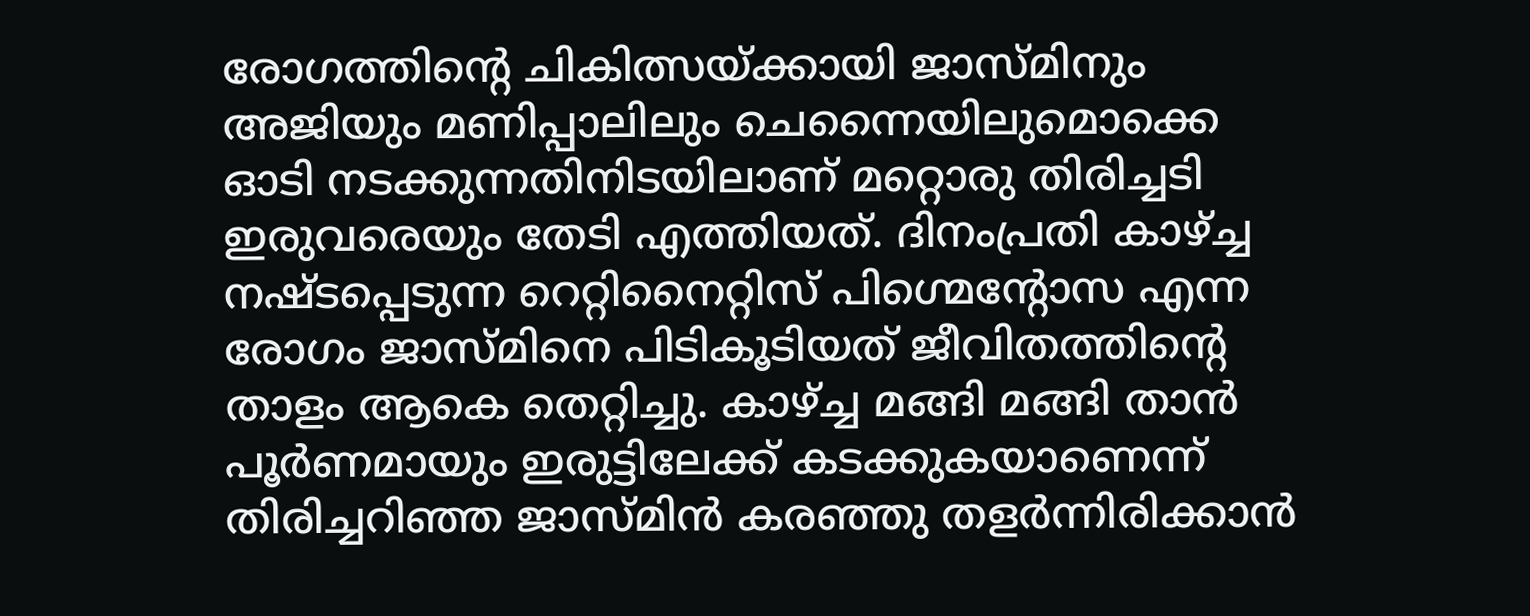രോഗത്തിന്റെ ചികിത്സയ്ക്കായി ജാസ്മിനും അജിയും മണിപ്പാലിലും ചെന്നൈയിലുമൊക്കെ ഓടി നടക്കുന്നതിനിടയിലാണ് മറ്റൊരു തിരിച്ചടി ഇരുവരെയും തേടി എത്തിയത്. ദിനംപ്രതി കാഴ്ച്ച നഷ്ടപ്പെടുന്ന റെറ്റിനൈറ്റിസ് പിഗ്മെന്റോസ എന്ന രോഗം ജാസ്മിനെ പിടികൂടിയത് ജീവിതത്തിന്റെ താളം ആകെ തെറ്റിച്ചു. കാഴ്ച്ച മങ്ങി മങ്ങി താൻ പൂർണമായും ഇരുട്ടിലേക്ക് കടക്കുകയാണെന്ന് തിരിച്ചറിഞ്ഞ ജാസ്മിൻ കരഞ്ഞു തളർന്നിരിക്കാൻ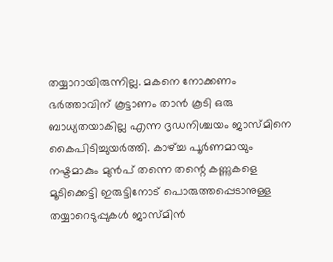തയ്യാറായിരുന്നില്ല. മകനെ നോക്കണം ഭർത്താവിന് കൂട്ടാണം താൻ കൂടി ഒരു ബാധ്യതയാകില്ല എന്ന ദൃഡനിശ്ചയം ജാസ്മിനെ കൈപിടിച്ചുയർത്തി. കാഴ്ച്ച പൂർണമായും നഷ്ടമാകും മുൻപ് തന്നെ തന്റെ കണ്ണുകളെ മൂടിക്കെട്ടി ഇരുട്ടിനോട് പൊരുത്തപ്പെടാനുള്ള തയ്യാറെടുപ്പുകൾ ജാസ്മിൻ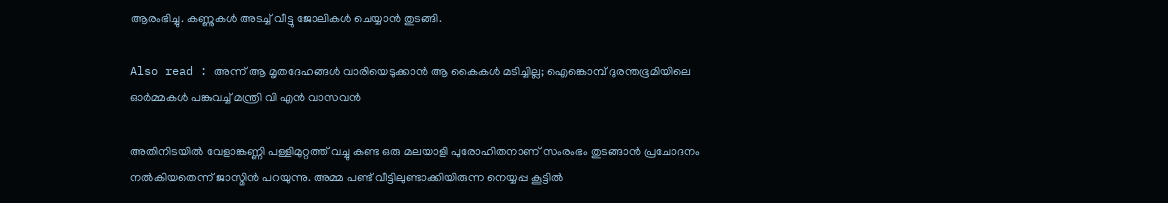ആരംഭിച്ചു. കണ്ണുകൾ അടച്ച് വീട്ടു ജോലികൾ ചെയ്യാൻ തുടങ്ങി.

Also read : അന്ന് ആ മൃതദേഹങ്ങൾ വാരിയെടുക്കാൻ ആ കൈകൾ മടിച്ചില്ല; ഐങ്കൊമ്പ് ദുരന്തഭൂമിയിലെ ഓർമ്മകൾ പങ്കുവച്ച് മന്ത്രി വി എൻ വാസവൻ

അതിനിടയിൽ വേളാങ്കണ്ണി പള്ളിമുറ്റത്ത് വച്ചു കണ്ട ഒരു മലയാളി പുരോഹിതനാണ് സംരംഭം തുടങ്ങാൻ പ്രചോദനം നൽകിയതെന്ന് ജാസ്മിൻ പറയുന്നു. അമ്മ പണ്ട് വീട്ടിലുണ്ടാക്കിയിരുന്ന നെയ്യപ്പ കൂട്ടിൽ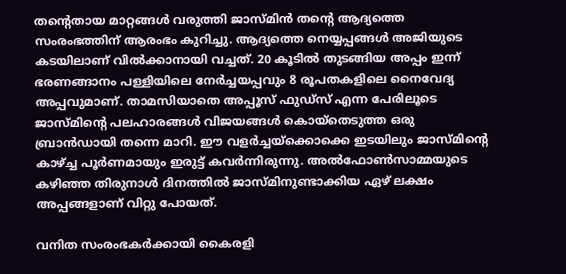തന്റെതായ മാറ്റങ്ങൾ വരുത്തി ജാസ്മിൻ തന്റെ ആദ്യത്തെ സംരംഭത്തിന് ആരംഭം കുറിച്ചു. ആദ്യത്തെ നെയ്യപ്പങ്ങൾ അജിയുടെ കടയിലാണ് വിൽക്കാനായി വച്ചത്. 20 കൂടിൽ തുടങ്ങിയ അപ്പം ഇന്ന് ഭരണങ്ങാനം പള്ളിയിലെ നേർച്ചയപ്പവും 8 രൂപതകളിലെ നൈവേദ്യ അപ്പവുമാണ്. താമസിയാതെ അപ്പൂസ് ഫുഡ്സ് എന്ന പേരിലൂടെ ജാസ്മിന്റെ പലഹാരങ്ങൾ വിജയങ്ങൾ കൊയ്തെടുത്ത ഒരു ബ്രാൻഡായി തന്നെ മാറി. ഈ വളർച്ചയ്ക്കൊക്കെ ഇടയിലും ജാസ്മിന്റെ കാഴ്ച്ച പൂർണമായും ഇരുട്ട് കവർന്നിരുന്നു. അൽഫോൺസാമ്മയുടെ കഴിഞ്ഞ തിരുനാൾ ദിനത്തിൽ ജാസ്മിനുണ്ടാക്കിയ ഏഴ് ലക്ഷം അപ്പങ്ങളാണ് വിറ്റു പോയത്.

വനിത സംരംഭകർക്കായി കൈരളി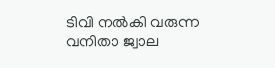ടിവി നൽകി വരുന്ന വനിതാ ജ്വാല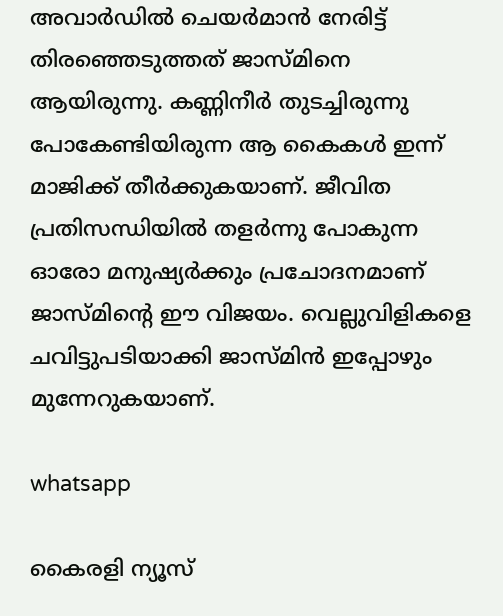അവാർഡിൽ ചെയർമാൻ നേരിട്ട് തിരഞ്ഞെടുത്തത് ജാസ്മിനെ ആയിരുന്നു. കണ്ണിനീർ തുടച്ചിരുന്നു പോകേണ്ടിയിരുന്ന ആ കൈകൾ ഇന്ന് മാജിക്ക് തീർക്കുകയാണ്. ജീവിത പ്രതിസന്ധിയിൽ തളർന്നു പോകുന്ന ഓരോ മനുഷ്യർക്കും പ്രചോദനമാണ് ജാസ്മിന്റെ ഈ വിജയം. വെല്ലുവിളികളെ ചവിട്ടുപടിയാക്കി ജാസ്മിൻ ഇപ്പോഴും മുന്നേറുകയാണ്.

whatsapp

കൈരളി ന്യൂസ്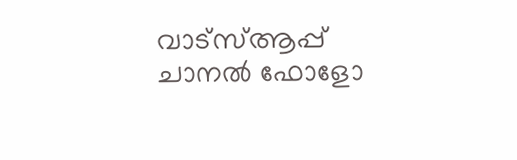വാട്‌സ്ആപ്പ് ചാനല്‍ ഫോളോ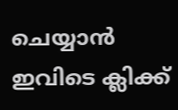ചെയ്യാന്‍ ഇവിടെ ക്ലിക്ക്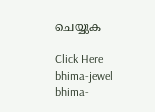ചെയ്യുക

Click Here
bhima-jewel
bhima-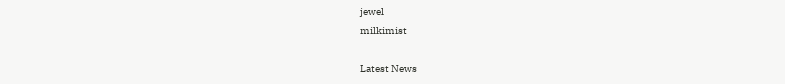jewel
milkimist

Latest News